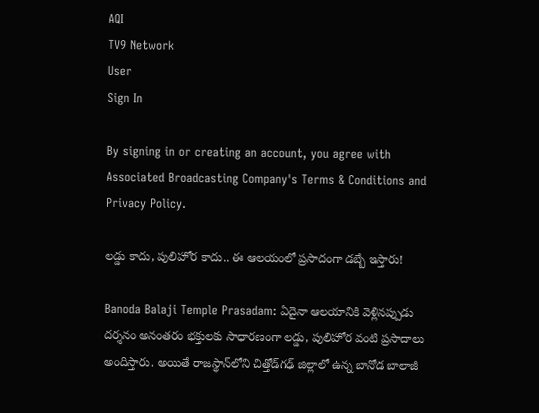AQI
TV9 Network
User
Sign In

By signing in or creating an account, you agree with Associated Broadcasting Company's Terms & Conditions and Privacy Policy.

లడ్డు కాదు, పులిహోర కాదు.. ఈ ఆలయంలో ప్రసాదంగా డబ్బే ఇస్తారు!

Banoda Balaji Temple Prasadam: ఏదైనా ఆలయానికి వెళ్లినప్పుడు దర్శనం అనంతరం భక్తులకు సాధారణంగా లడ్డు, పులిహోర వంటి ప్రసాదాలు అందిస్తారు. అయితే రాజస్థాన్‌లోని చిత్తోడ్‌గఢ్ జిల్లాలో ఉన్న బానోడ బాలాజీ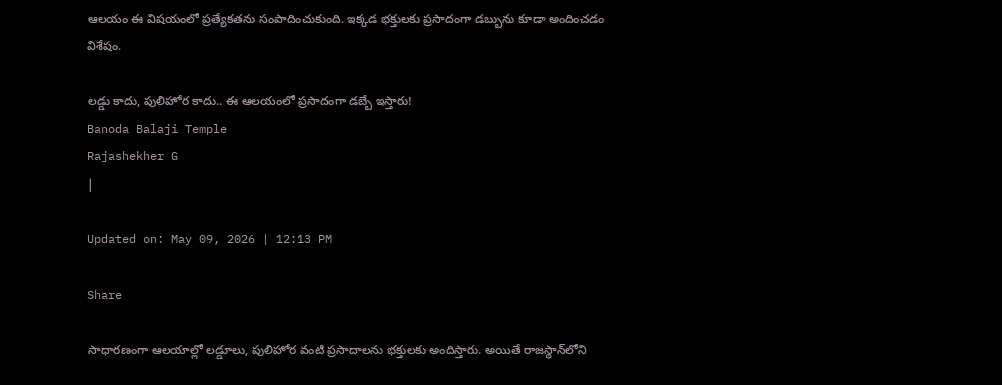ఆలయం ఈ విషయంలో ప్రత్యేకతను సంపాదించుకుంది. ఇక్కడ భక్తులకు ప్రసాదంగా డబ్బును కూడా అందించడం విశేషం.

లడ్డు కాదు, పులిహోర కాదు.. ఈ ఆలయంలో ప్రసాదంగా డబ్బే ఇస్తారు!
Banoda Balaji Temple
Rajashekher G
|

Updated on: May 09, 2026 | 12:13 PM

Share

సాధారణంగా ఆలయాల్లో లడ్డూలు, పులిహోర వంటి ప్రసాదాలను భక్తులకు అందిస్తారు. అయితే రాజస్థాన్‌లోని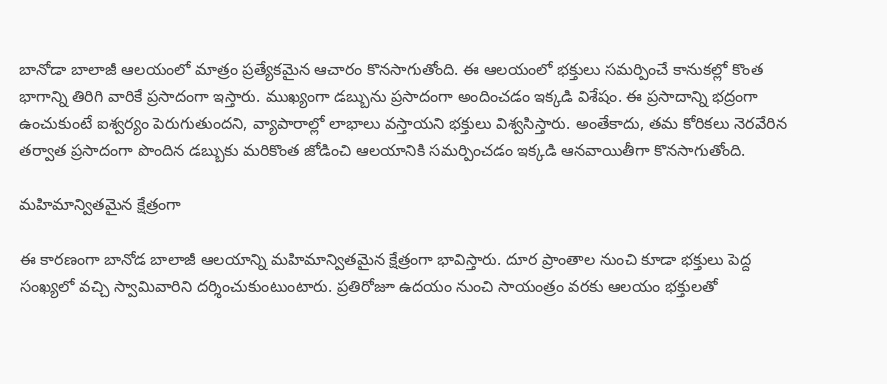బానోడా బాలాజీ ఆలయంలో మాత్రం ప్రత్యేకమైన ఆచారం కొనసాగుతోంది. ఈ ఆలయంలో భక్తులు సమర్పించే కానుకల్లో కొంత భాగాన్ని తిరిగి వారికే ప్రసాదంగా ఇస్తారు. ముఖ్యంగా డబ్బును ప్రసాదంగా అందించడం ఇక్కడి విశేషం. ఈ ప్రసాదాన్ని భద్రంగా ఉంచుకుంటే ఐశ్వర్యం పెరుగుతుందని, వ్యాపారాల్లో లాభాలు వస్తాయని భక్తులు విశ్వసిస్తారు. అంతేకాదు, తమ కోరికలు నెరవేరిన తర్వాత ప్రసాదంగా పొందిన డబ్బుకు మరికొంత జోడించి ఆలయానికి సమర్పించడం ఇక్కడి ఆనవాయితీగా కొనసాగుతోంది.

మహిమాన్వితమైన క్షేత్రంగా

ఈ కారణంగా బానోడ బాలాజీ ఆలయాన్ని మహిమాన్వితమైన క్షేత్రంగా భావిస్తారు. దూర ప్రాంతాల నుంచి కూడా భక్తులు పెద్ద సంఖ్యలో వచ్చి స్వామివారిని దర్శించుకుంటుంటారు. ప్రతిరోజూ ఉదయం నుంచి సాయంత్రం వరకు ఆలయం భక్తులతో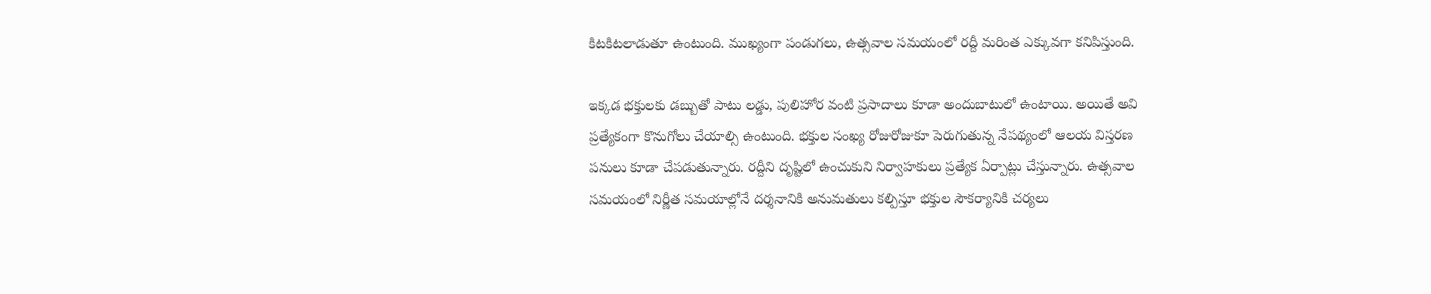కిటకిటలాడుతూ ఉంటుంది. ముఖ్యంగా పండుగలు, ఉత్సవాల సమయంలో రద్దీ మరింత ఎక్కువగా కనిపిస్తుంది.

ఇక్కడ భక్తులకు డబ్బుతో పాటు లడ్డు, పులిహోర వంటి ప్రసాదాలు కూడా అందుబాటులో ఉంటాయి. అయితే అవి ప్రత్యేకంగా కొనుగోలు చేయాల్సి ఉంటుంది. భక్తుల సంఖ్య రోజురోజుకూ పెరుగుతున్న నేపథ్యంలో ఆలయ విస్తరణ పనులు కూడా చేపడుతున్నారు. రద్దీని దృష్టిలో ఉంచుకుని నిర్వాహకులు ప్రత్యేక ఏర్పాట్లు చేస్తున్నారు. ఉత్సవాల సమయంలో నిర్ణీత సమయాల్లోనే దర్శనానికి అనుమతులు కల్పిస్తూ భక్తుల సౌకర్యానికి చర్యలు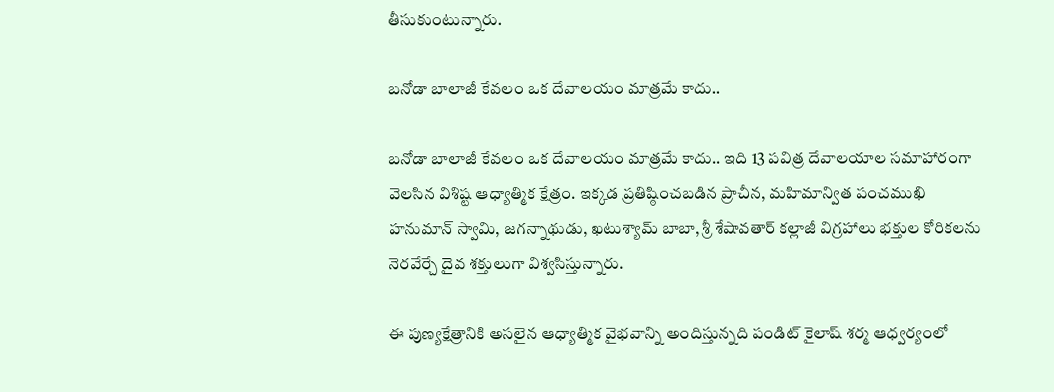తీసుకుంటున్నారు.

బనోడా బాలాజీ కేవలం ఒక దేవాలయం మాత్రమే కాదు..

బనోడా బాలాజీ కేవలం ఒక దేవాలయం మాత్రమే కాదు.. ఇది 13 పవిత్ర దేవాలయాల సమాహారంగా వెలసిన విశిష్ట ఆధ్యాత్మిక క్షేత్రం. ఇక్కడ ప్రతిష్ఠించబడిన ప్రాచీన, మహిమాన్విత పంచముఖి హనుమాన్ స్వామి, జగన్నాథుడు, ఖటుశ్యామ్ బాబా, శ్రీ శేషావతార్ కల్లాజీ విగ్రహాలు భక్తుల కోరికలను నెరవేర్చే దైవ శక్తులుగా విశ్వసిస్తున్నారు.

ఈ పుణ్యక్షేత్రానికి అసలైన ఆధ్యాత్మిక వైభవాన్ని అందిస్తున్నది పండిట్ కైలాష్ శర్మ ఆధ్వర్యంలో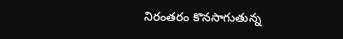నిరంతరం కొనసాగుతున్న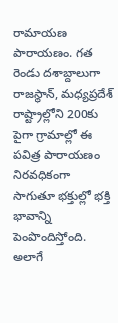రామాయణ పారాయణం. గత రెండు దశాబ్దాలుగా రాజస్థాన్, మధ్యప్రదేశ్ రాష్ట్రాల్లోని 200కు పైగా గ్రామాల్లో ఈ పవిత్ర పారాయణం నిరవధికంగా సాగుతూ భక్తుల్లో భక్తి భావాన్ని పెంపొందిస్తోంది. అలాగే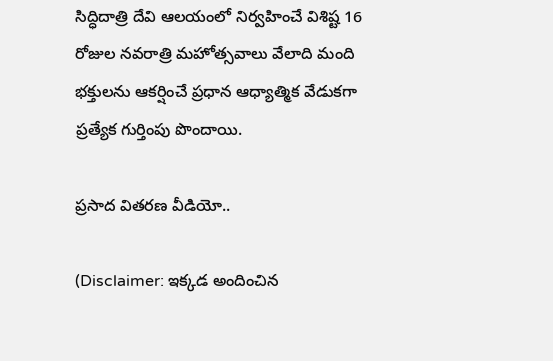సిద్ధిదాత్రి దేవి ఆలయంలో నిర్వహించే విశిష్ట 16 రోజుల నవరాత్రి మహోత్సవాలు వేలాది మంది భక్తులను ఆకర్షించే ప్రధాన ఆధ్యాత్మిక వేడుకగా ప్రత్యేక గుర్తింపు పొందాయి.

ప్రసాద వితరణ వీడియో..

(Disclaimer: ఇక్కడ అందించిన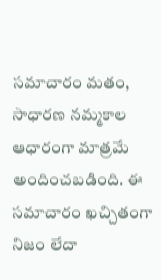సమాచారం మతం, సాధారణ నమ్మకాల ఆధారంగా మాత్రమే అందించబడింది. ఈ సమాచారం ఖచ్చితంగా నిజం లేదా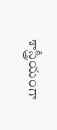శాస్త్రీయంగా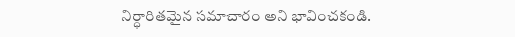నిర్ధారితమైన సమాచారం అని భావించకండి.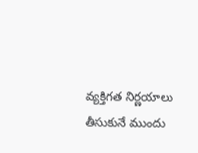వ్యక్తిగత నిర్ణయాలు తీసుకునే ముందు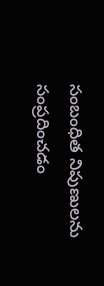సంబంధిత నిపుణులను సంప్రదించడం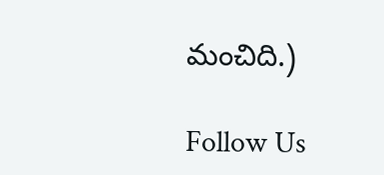మంచిది.)

Follow Us